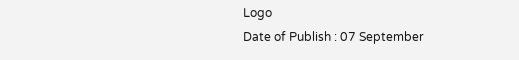Logo
Date of Publish : 07 September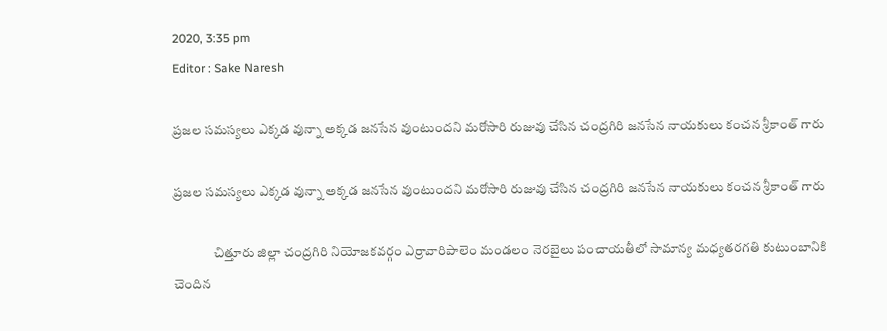2020, 3:35 pm
Editor : Sake Naresh

ప్రజల సమస్యలు ఎక్కడ వున్నా అక్కడ జనసేన వుంటుందని మరోసారి రుజువు చేసిన చంద్రగిరి జనసేన నాయకులు కంచన శ్రీకాంత్ గారు

ప్రజల సమస్యలు ఎక్కడ వున్నా అక్కడ జనసేన వుంటుందని మరోసారి రుజువు చేసిన చంద్రగిరి జనసేన నాయకులు కంచన శ్రీకాంత్ గారు

               చిత్తూరు జిల్లా చంద్రగిరి నియోజకవర్గం ఎర్రావారిపాలెం మండలం నెరబైలు పంచాయతీలో సామాన్య మధ్యతరగతి కుటుంబానికి చెందిన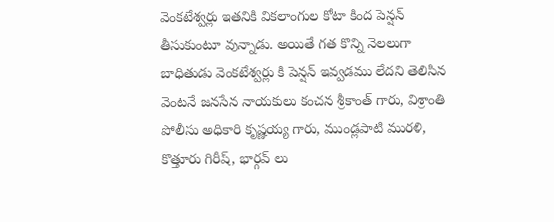వెంకటేశ్వర్లు ఇతనికి వికలాంగుల కోటా కింద పెన్షన్ తీసుకుంటూ వున్నాడు. అయితే గత కొన్ని నెలలుగా బాధితుడు వెంకటేశ్వర్లు కి పెన్షన్ ఇవ్వడము లేదని తెలిసిన వెంటనే జనసేన నాయకులు కంచన శ్రీకాంత్ గారు, విశ్రాంతి పోలీసు అధికారి కృష్ణయ్య గారు, ముండ్లపాటి మురళి, కొత్తూరు గిరీష్, భార్గవ్ లు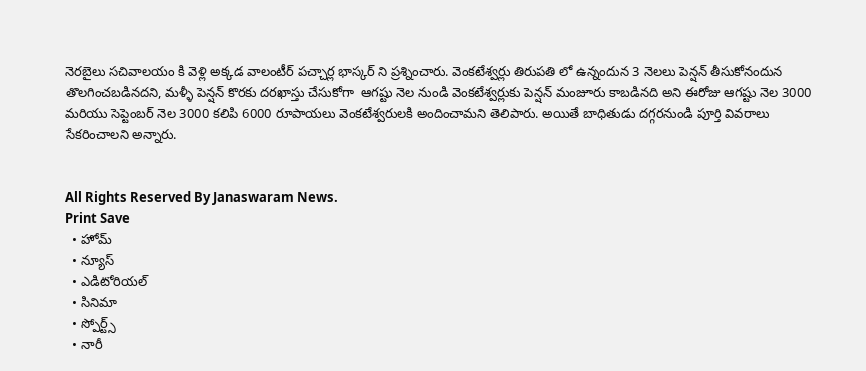నెరబైలు సచివాలయం కి వెళ్లి అక్కడ వాలంటీర్ పచ్చార్ల భాస్కర్ ని ప్రశ్నించారు. వెంకటేశ్వర్లు తిరుపతి లో ఉన్నందున 3 నెలలు పెన్షన్ తీసుకోనందున తొలగించబడినదని, మళ్ళీ పెన్షన్ కొరకు దరఖాస్తు చేసుకోగా  ఆగష్టు నెల నుండి వెంకటేశ్వర్లుకు పెన్షన్ మంజూరు కాబడినది అని ఈరోజు ఆగష్టు నెల 3000 మరియు సెప్టెంబర్ నెల 3000 కలిపి 6000 రూపాయలు వెంకటేశ్వరులకి అందించామని తెలిపారు. అయితే బాధితుడు దగ్గరనుండి పూర్తి వివరాలు సేకరించాలని అన్నారు.


All Rights Reserved By Janaswaram News.
Print Save
  • హోమ్
  • న్యూస్
  • ఎడిటోరియల్
  • సినిమా
  • స్పోర్ట్స్
  • నారీ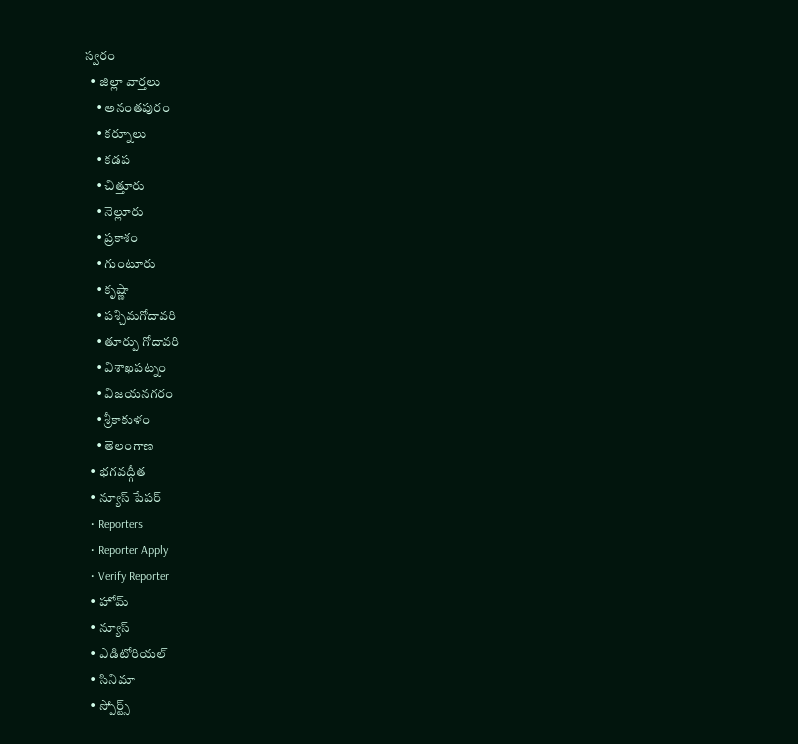స్వరం
  • జిల్లా వార్తలు
    • అనంతపురం
    • కర్నూలు
    • కడప
    • చిత్తూరు
    • నెల్లూరు
    • ప్రకాశం
    • గుంటూరు
    • కృష్ణా
    • పశ్చిమగోదావరి
    • తూర్పు గోదావరి
    • విశాఖపట్నం
    • విజయనగరం
    • శ్రీకాకుళం
    • తెలంగాణ
  • భగవద్గీత
  • న్యూస్ పేపర్
  • Reporters
  • Reporter Apply
  • Verify Reporter
  • హోమ్
  • న్యూస్
  • ఎడిటోరియల్
  • సినిమా
  • స్పోర్ట్స్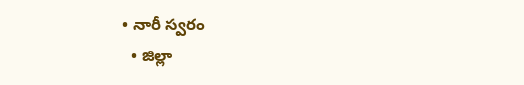• నారీ స్వరం
  • జిల్లా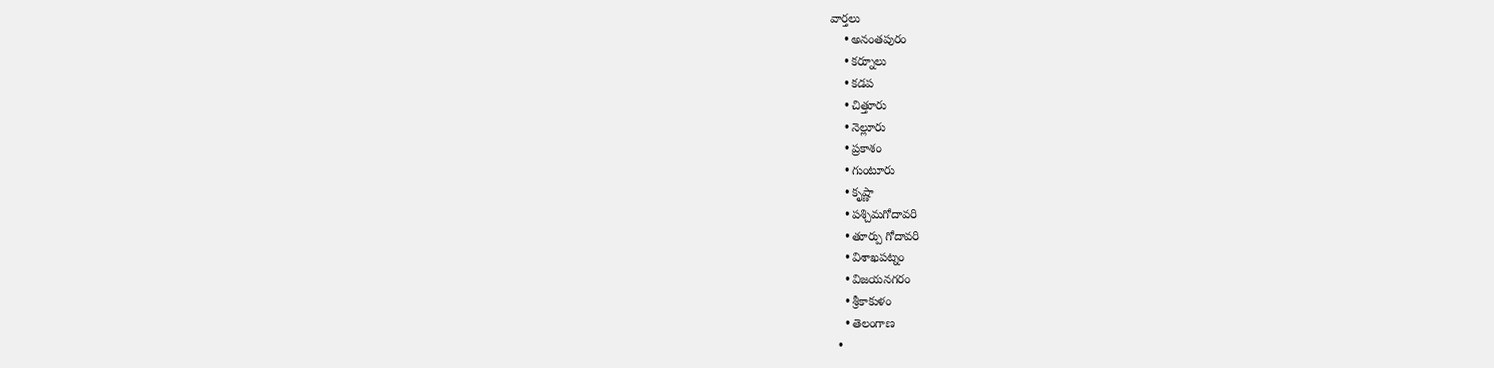వార్తలు
    • అనంతపురం
    • కర్నూలు
    • కడప
    • చిత్తూరు
    • నెల్లూరు
    • ప్రకాశం
    • గుంటూరు
    • కృష్ణా
    • పశ్చిమగోదావరి
    • తూర్పు గోదావరి
    • విశాఖపట్నం
    • విజయనగరం
    • శ్రీకాకుళం
    • తెలంగాణ
  •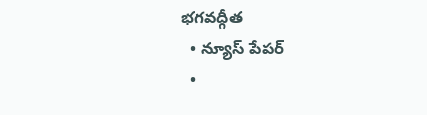భగవద్గీత
  • న్యూస్ పేపర్
  •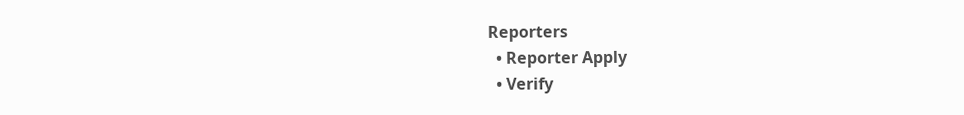Reporters
  • Reporter Apply
  • Verify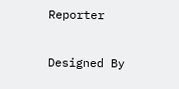Reporter

Designed By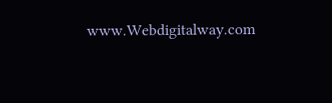www.Webdigitalway.com